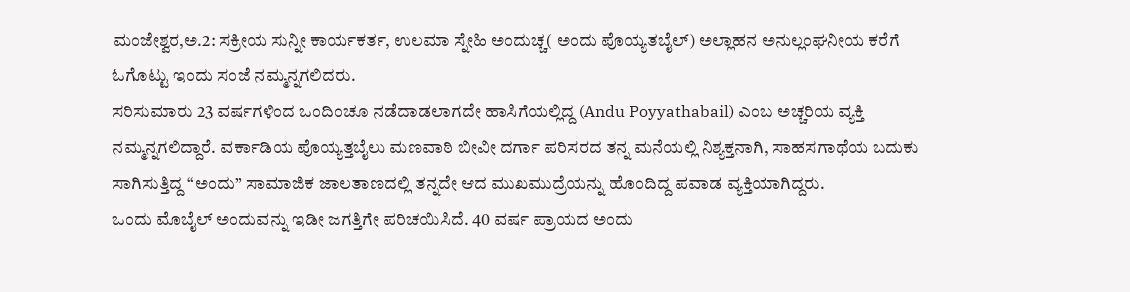ಮಂಜೇಶ್ವರ,ಅ.2: ಸಕ್ರೀಯ ಸುನ್ನೀ ಕಾರ್ಯಕರ್ತ, ಉಲಮಾ ಸ್ನೇಹಿ ಅಂದುಚ್ಚ( ಅಂದು ಪೊಯ್ಯತಬೈಲ್) ಅಲ್ಲಾಹನ ಅನುಲ್ಲಂಘನೀಯ ಕರೆಗೆ ಓಗೊಟ್ಟು ಇಂದು ಸಂಜೆ ನಮ್ಮನ್ನಗಲಿದರು.
ಸರಿಸುಮಾರು 23 ವರ್ಷಗಳಿಂದ ಒಂದಿಂಚೂ ನಡೆದಾಡಲಾಗದೇ ಹಾಸಿಗೆಯಲ್ಲಿದ್ದ (Andu Poyyathabail) ಎಂಬ ಅಚ್ಚರಿಯ ವ್ಯಕ್ತಿ ನಮ್ಮನ್ನಗಲಿದ್ದಾರೆ. ವರ್ಕಾಡಿಯ ಪೊಯ್ಯತ್ತಬೈಲು ಮಣವಾಠಿ ಬೀವೀ ದರ್ಗಾ ಪರಿಸರದ ತನ್ನ ಮನೆಯಲ್ಲಿ ನಿಶ್ಯಕ್ತನಾಗಿ, ಸಾಹಸಗಾಥೆಯ ಬದುಕು ಸಾಗಿಸುತ್ತಿದ್ದ “ಅಂದು” ಸಾಮಾಜಿಕ ಜಾಲತಾಣದಲ್ಲಿ ತನ್ನದೇ ಆದ ಮುಖಮುದ್ರೆಯನ್ನು ಹೊಂದಿದ್ದ ಪವಾಡ ವ್ಯಕ್ತಿಯಾಗಿದ್ದರು.
ಒಂದು ಮೊಬೈಲ್ ಅಂದುವನ್ನು ಇಡೀ ಜಗತ್ತಿಗೇ ಪರಿಚಯಿಸಿದೆ. 40 ವರ್ಷ ಪ್ರಾಯದ ಅಂದು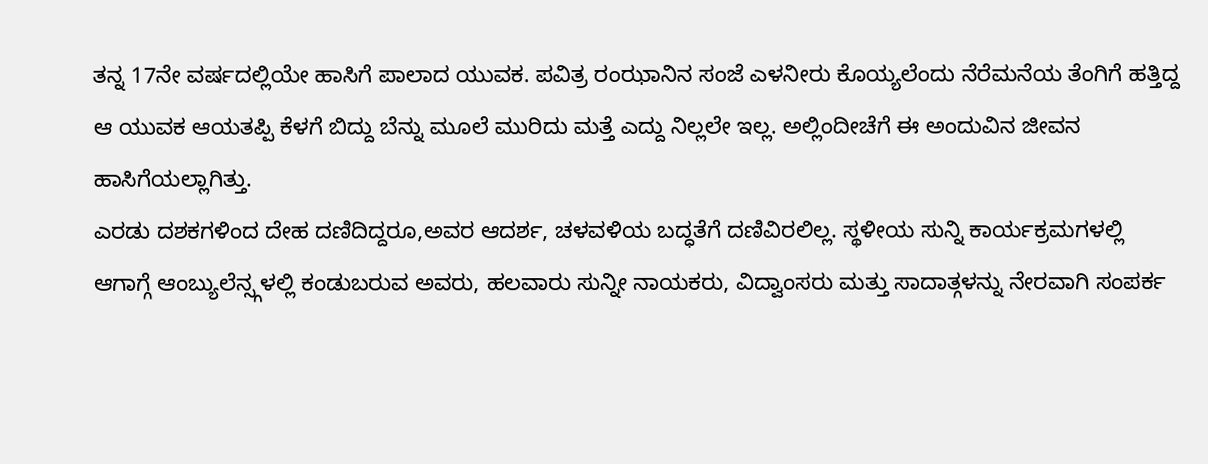ತನ್ನ 17ನೇ ವರ್ಷದಲ್ಲಿಯೇ ಹಾಸಿಗೆ ಪಾಲಾದ ಯುವಕ. ಪವಿತ್ರ ರಂಝಾನಿನ ಸಂಜೆ ಎಳನೀರು ಕೊಯ್ಯಲೆಂದು ನೆರೆಮನೆಯ ತೆಂಗಿಗೆ ಹತ್ತಿದ್ದ ಆ ಯುವಕ ಆಯತಪ್ಪಿ ಕೆಳಗೆ ಬಿದ್ದು ಬೆನ್ನು ಮೂಲೆ ಮುರಿದು ಮತ್ತೆ ಎದ್ದು ನಿಲ್ಲಲೇ ಇಲ್ಲ. ಅಲ್ಲಿಂದೀಚೆಗೆ ಈ ಅಂದುವಿನ ಜೀವನ ಹಾಸಿಗೆಯಲ್ಲಾಗಿತ್ತು.
ಎರಡು ದಶಕಗಳಿಂದ ದೇಹ ದಣಿದಿದ್ದರೂ,ಅವರ ಆದರ್ಶ, ಚಳವಳಿಯ ಬದ್ಧತೆಗೆ ದಣಿವಿರಲಿಲ್ಲ. ಸ್ಥಳೀಯ ಸುನ್ನಿ ಕಾರ್ಯಕ್ರಮಗಳಲ್ಲಿ ಆಗಾಗ್ಗೆ ಆಂಬ್ಯುಲೆನ್ಸ್ಗಳಲ್ಲಿ ಕಂಡುಬರುವ ಅವರು, ಹಲವಾರು ಸುನ್ನೀ ನಾಯಕರು, ವಿದ್ವಾಂಸರು ಮತ್ತು ಸಾದಾತ್ಗಳನ್ನು ನೇರವಾಗಿ ಸಂಪರ್ಕ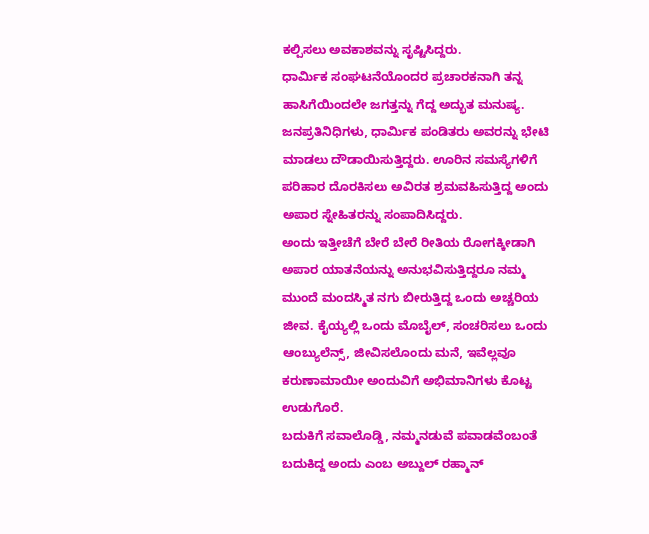ಕಲ್ಪಿಸಲು ಅವಕಾಶವನ್ನು ಸೃಷ್ಟಿಸಿದ್ದರು.
ಧಾರ್ಮಿಕ ಸಂಘಟನೆಯೊಂದರ ಪ್ರಚಾರಕನಾಗಿ ತನ್ನ ಹಾಸಿಗೆಯಿಂದಲೇ ಜಗತ್ತನ್ನು ಗೆದ್ದ ಅದ್ಭುತ ಮನುಷ್ಯ. ಜನಪ್ರತಿನಿಧಿಗಳು, ಧಾರ್ಮಿಕ ಪಂಡಿತರು ಅವರನ್ನು ಭೇಟಿ ಮಾಡಲು ದೌಡಾಯಿಸುತ್ತಿದ್ದರು. ಊರಿನ ಸಮಸ್ಯೆಗಳಿಗೆ ಪರಿಹಾರ ದೊರಕಿಸಲು ಅವಿರತ ಶ್ರಮವಹಿಸುತ್ತಿದ್ದ ಅಂದು ಅಪಾರ ಸ್ನೇಹಿತರನ್ನು ಸಂಪಾದಿಸಿದ್ದರು.
ಅಂದು ಇತ್ತೀಚೆಗೆ ಬೇರೆ ಬೇರೆ ರೀತಿಯ ರೋಗಕ್ಕೀಡಾಗಿ ಅಪಾರ ಯಾತನೆಯನ್ನು ಅನುಭವಿಸುತ್ತಿದ್ದರೂ ನಮ್ಮ ಮುಂದೆ ಮಂದಸ್ಮಿತ ನಗು ಬೀರುತ್ತಿದ್ದ ಒಂದು ಅಚ್ಚರಿಯ ಜೀವ. ಕೈಯ್ಯಲ್ಲಿ ಒಂದು ಮೊಬೈಲ್, ಸಂಚರಿಸಲು ಒಂದು ಆಂಬ್ಯುಲೆನ್ಸ್, ಜೀವಿಸಲೊಂದು ಮನೆ, ಇವೆಲ್ಲವೂ ಕರುಣಾಮಾಯೀ ಅಂದುವಿಗೆ ಅಭಿಮಾನಿಗಳು ಕೊಟ್ಟ ಉಡುಗೊರೆ.
ಬದುಕಿಗೆ ಸವಾಲೊಡ್ಡಿ, ನಮ್ಮನಡುವೆ ಪವಾಡವೆಂಬಂತೆ ಬದುಕಿದ್ದ ಅಂದು ಎಂಬ ಅಬ್ದುಲ್ ರಹ್ಮಾನ್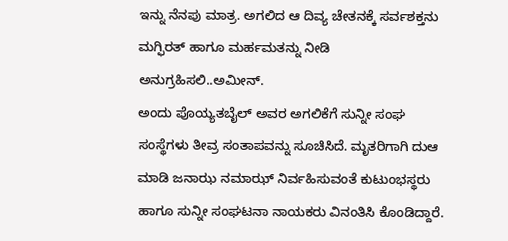ಇನ್ನು ನೆನಪು ಮಾತ್ರ. ಅಗಲಿದ ಆ ದಿವ್ಯ ಚೇತನಕ್ಕೆ ಸರ್ವಶಕ್ತನು ಮಗ್ಫಿರತ್ ಹಾಗೂ ಮರ್ಹಮತನ್ನು ನೀಡಿ ಅನುಗ್ರಹಿಸಲಿ..ಅಮೀನ್.
ಅಂದು ಪೊಯ್ಯತಬೈಲ್ ಅವರ ಅಗಲಿಕೆಗೆ ಸುನ್ನೀ ಸಂಘ ಸಂಸ್ಥೆಗಳು ತೀವ್ರ ಸಂತಾಪವನ್ನು ಸೂಚಿಸಿದೆ. ಮೃತರಿಗಾಗಿ ದುಆ ಮಾಡಿ ಜನಾಝ ನಮಾಝ್ ನಿರ್ವಹಿಸುವಂತೆ ಕುಟುಂಭಸ್ಥರು ಹಾಗೂ ಸುನ್ನೀ ಸಂಘಟನಾ ನಾಯಕರು ವಿನಂತಿಸಿ ಕೊಂಡಿದ್ದಾರೆ.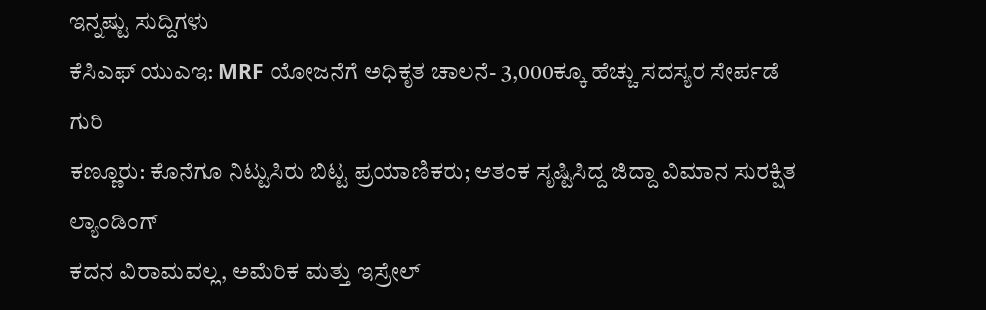ಇನ್ನಷ್ಟು ಸುದ್ದಿಗಳು
ಕೆಸಿಎಫ್ ಯುಎಇ: MRF ಯೋಜನೆಗೆ ಅಧಿಕೃತ ಚಾಲನೆ- 3,000ಕ್ಕೂ ಹೆಚ್ಚು ಸದಸ್ಯರ ಸೇರ್ಪಡೆ ಗುರಿ
ಕಣ್ಣೂರು: ಕೊನೆಗೂ ನಿಟ್ಟುಸಿರು ಬಿಟ್ಟ ಪ್ರಯಾಣಿಕರು; ಆತಂಕ ಸೃಷ್ಟಿಸಿದ್ದ ಜಿದ್ದಾ ವಿಮಾನ ಸುರಕ್ಷಿತ ಲ್ಯಾಂಡಿಂಗ್
ಕದನ ವಿರಾಮವಲ್ಲ, ಅಮೆರಿಕ ಮತ್ತು ಇಸ್ರೇಲ್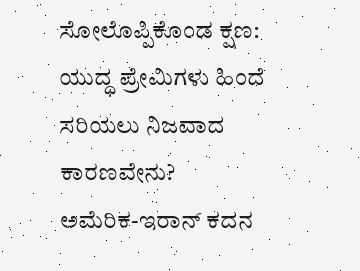ಸೋಲೊಪ್ಪಿಕೊಂಡ ಕ್ಷಣ: ಯುದ್ಧ ಪ್ರೇಮಿಗಳು ಹಿಂದೆ ಸರಿಯಲು ನಿಜವಾದ ಕಾರಣವೇನು?
ಅಮೆರಿಕ-ಇರಾನ್ ಕದನ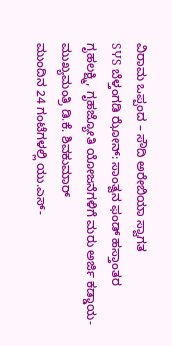ವಿರಾಮ ಒಪ್ಪಂದ – ಸೌದಿ ಅರೇಬಿಯಾ ಸ್ವಾಗತ
SჄS ಬೆಳ್ತಂಗಡಿ ಝೋನ್: ಸಾಂತ್ವನ ಫಂಡ್ ಹಸ್ತಾಂತರ
ಗೃಹಲಕ್ಷ್ಮಿ, ಗೃಹಜ್ಯೋತಿ ಯೋಜನೆಗಳಿಗೆ ಮರು ಅರ್ಜಿ ಕಡ್ಡಾಯ- ಮುಖ್ಯಮಂತ್ರಿ ಡಿ.ಕೆ. ಶಿವಕುಮಾರ್
ಮುಂದಿನ 24 ಗಂಟೆಗಳಲ್ಲಿ ಯು.ಎಸ್-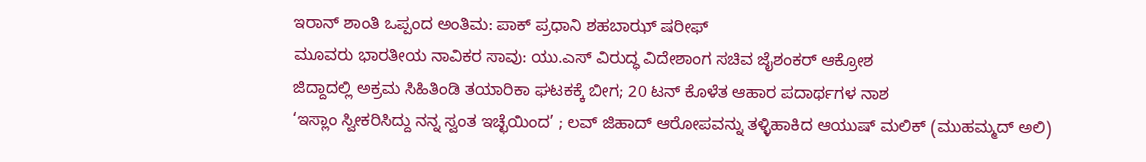ಇರಾನ್ ಶಾಂತಿ ಒಪ್ಪಂದ ಅಂತಿಮ: ಪಾಕ್ ಪ್ರಧಾನಿ ಶಹಬಾಝ್ ಷರೀಫ್
ಮೂವರು ಭಾರತೀಯ ನಾವಿಕರ ಸಾವು: ಯು.ಎಸ್ ವಿರುದ್ಧ ವಿದೇಶಾಂಗ ಸಚಿವ ಜೈಶಂಕರ್ ಆಕ್ರೋಶ
ಜಿದ್ದಾದಲ್ಲಿ ಅಕ್ರಮ ಸಿಹಿತಿಂಡಿ ತಯಾರಿಕಾ ಘಟಕಕ್ಕೆ ಬೀಗ; 20 ಟನ್ ಕೊಳೆತ ಆಹಾರ ಪದಾರ್ಥಗಳ ನಾಶ
‘ಇಸ್ಲಾಂ ಸ್ವೀಕರಿಸಿದ್ದು ನನ್ನ ಸ್ವಂತ ಇಚ್ಛೆಯಿಂದ’ ; ಲವ್ ಜಿಹಾದ್ ಆರೋಪವನ್ನು ತಳ್ಳಿಹಾಕಿದ ಆಯುಷ್ ಮಲಿಕ್ (ಮುಹಮ್ಮದ್ ಅಲಿ)